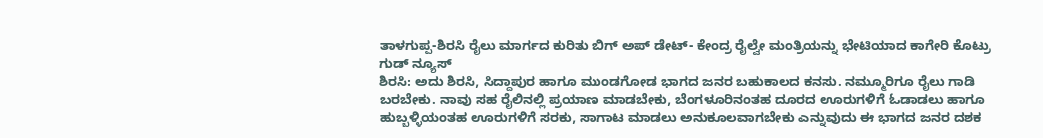ತಾಳಗುಪ್ಪ-ಶಿರಸಿ ರೈಲು ಮಾರ್ಗದ ಕುರಿತು ಬಿಗ್ ಅಪ್ ಡೇಟ್- ಕೇಂದ್ರ ರೈಲ್ವೇ ಮಂತ್ರಿಯನ್ನು ಭೇಟಿಯಾದ ಕಾಗೇರಿ ಕೊಟ್ರು ಗುಡ್ ನ್ಯೂಸ್
ಶಿರಸಿ: ಅದು ಶಿರಸಿ, ಸಿದ್ದಾಪುರ ಹಾಗೂ ಮುಂಡಗೋಡ ಭಾಗದ ಜನರ ಬಹುಕಾಲದ ಕನಸು. ನಮ್ಮೂರಿಗೂ ರೈಲು ಗಾಡಿ ಬರಬೇಕು. ನಾವು ಸಹ ರೈಲಿನಲ್ಲಿ ಪ್ರಯಾಣ ಮಾಡಬೇಕು, ಬೆಂಗಳೂರಿನಂತಹ ದೂರದ ಊರುಗಳಿಗೆ ಓಡಾಡಲು ಹಾಗೂ ಹುಬ್ಬಳ್ಳಿಯಂತಹ ಊರುಗಳಿಗೆ ಸರಕು, ಸಾಗಾಟ ಮಾಡಲು ಅನುಕೂಲವಾಗಬೇಕು ಎನ್ನುವುದು ಈ ಭಾಗದ ಜನರ ದಶಕ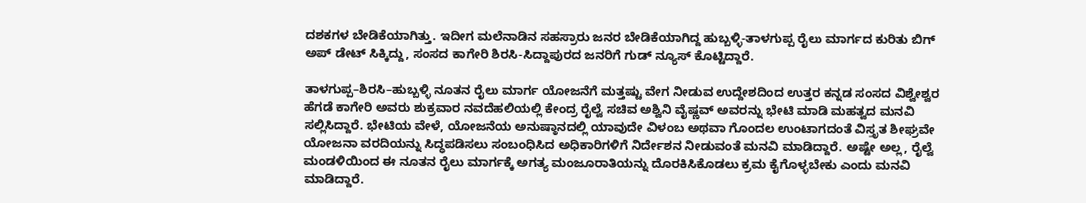ದಶಕಗಳ ಬೇಡಿಕೆಯಾಗಿತ್ತು. ಇದೀಗ ಮಲೆನಾಡಿನ ಸಹಸ್ರಾರು ಜನರ ಬೇಡಿಕೆಯಾಗಿದ್ದ ಹುಬ್ಬಳ್ಳಿ-ತಾಳಗುಪ್ಪ ರೈಲು ಮಾರ್ಗದ ಕುರಿತು ಬಿಗ್ ಅಪ್ ಡೇಟ್ ಸಿಕ್ಕಿದ್ದು, ಸಂಸದ ಕಾಗೇರಿ ಶಿರಸಿ-ಸಿದ್ದಾಪುರದ ಜನರಿಗೆ ಗುಡ್ ನ್ಯೂಸ್ ಕೊಟ್ಟಿದ್ದಾರೆ.

ತಾಳಗುಪ್ಪ–ಶಿರಸಿ–ಹುಬ್ಬಳ್ಳಿ ನೂತನ ರೈಲು ಮಾರ್ಗ ಯೋಜನೆಗೆ ಮತ್ತಷ್ಟು ವೇಗ ನೀಡುವ ಉದ್ದೇಶದಿಂದ ಉತ್ತರ ಕನ್ನಡ ಸಂಸದ ವಿಶ್ವೇಶ್ವರ ಹೆಗಡೆ ಕಾಗೇರಿ ಅವರು ಶುಕ್ರವಾರ ನವದೆಹಲಿಯಲ್ಲಿ ಕೇಂದ್ರ ರೈಲ್ವೆ ಸಚಿವ ಅಶ್ವಿನಿ ವೈಷ್ಣವ್ ಅವರನ್ನು ಭೇಟಿ ಮಾಡಿ ಮಹತ್ವದ ಮನವಿ ಸಲ್ಲಿಸಿದ್ದಾರೆ. ಭೇಟಿಯ ವೇಳೆ, ಯೋಜನೆಯ ಅನುಷ್ಠಾನದಲ್ಲಿ ಯಾವುದೇ ವಿಳಂಬ ಅಥವಾ ಗೊಂದಲ ಉಂಟಾಗದಂತೆ ವಿಸ್ತೃತ ಶೀಘ್ರವೇ ಯೋಜನಾ ವರದಿಯನ್ನು ಸಿದ್ಧಪಡಿಸಲು ಸಂಬಂಧಿಸಿದ ಅಧಿಕಾರಿಗಳಿಗೆ ನಿರ್ದೇಶನ ನೀಡುವಂತೆ ಮನವಿ ಮಾಡಿದ್ದಾರೆ. ಅಷ್ಟೇ ಅಲ್ಲ, ರೈಲ್ವೆ ಮಂಡಳಿಯಿಂದ ಈ ನೂತನ ರೈಲು ಮಾರ್ಗಕ್ಕೆ ಅಗತ್ಯ ಮಂಜೂರಾತಿಯನ್ನು ದೊರಕಿಸಿಕೊಡಲು ಕ್ರಮ ಕೈಗೊಳ್ಳಬೇಕು ಎಂದು ಮನವಿ ಮಾಡಿದ್ದಾರೆ.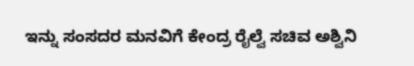ಇನ್ನು ಸಂಸದರ ಮನವಿಗೆ ಕೇಂದ್ರ ರೈಲ್ವೆ ಸಚಿವ ಅಶ್ವಿನಿ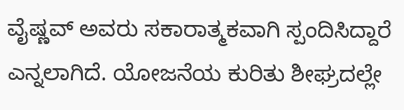ವೈಷ್ಣವ್ ಅವರು ಸಕಾರಾತ್ಮಕವಾಗಿ ಸ್ಪಂದಿಸಿದ್ದಾರೆ ಎನ್ನಲಾಗಿದೆ. ಯೋಜನೆಯ ಕುರಿತು ಶೀಘ್ರದಲ್ಲೇ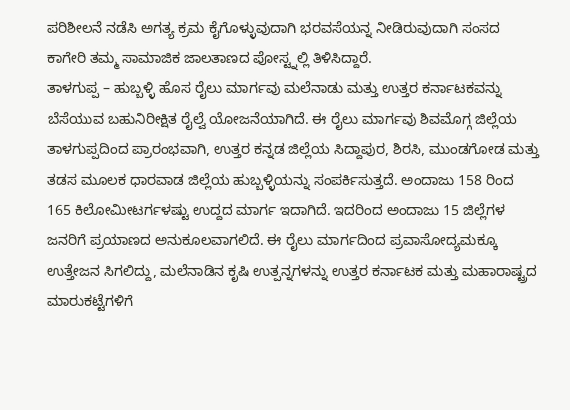ಪರಿಶೀಲನೆ ನಡೆಸಿ ಅಗತ್ಯ ಕ್ರಮ ಕೈಗೊಳ್ಳುವುದಾಗಿ ಭರವಸೆಯನ್ನ ನೀಡಿರುವುದಾಗಿ ಸಂಸದ ಕಾಗೇರಿ ತಮ್ಮ ಸಾಮಾಜಿಕ ಜಾಲತಾಣದ ಪೋಸ್ಟ್ನಲ್ಲಿ ತಿಳಿಸಿದ್ದಾರೆ.
ತಾಳಗುಪ್ಪ – ಹುಬ್ಬಳ್ಳಿ ಹೊಸ ರೈಲು ಮಾರ್ಗವು ಮಲೆನಾಡು ಮತ್ತು ಉತ್ತರ ಕರ್ನಾಟಕವನ್ನು ಬೆಸೆಯುವ ಬಹುನಿರೀಕ್ಷಿತ ರೈಲ್ವೆ ಯೋಜನೆಯಾಗಿದೆ. ಈ ರೈಲು ಮಾರ್ಗವು ಶಿವಮೊಗ್ಗ ಜಿಲ್ಲೆಯ ತಾಳಗುಪ್ಪದಿಂದ ಪ್ರಾರಂಭವಾಗಿ, ಉತ್ತರ ಕನ್ನಡ ಜಿಲ್ಲೆಯ ಸಿದ್ದಾಪುರ, ಶಿರಸಿ, ಮುಂಡಗೋಡ ಮತ್ತು ತಡಸ ಮೂಲಕ ಧಾರವಾಡ ಜಿಲ್ಲೆಯ ಹುಬ್ಬಳ್ಳಿಯನ್ನು ಸಂಪರ್ಕಿಸುತ್ತದೆ. ಅಂದಾಜು 158 ರಿಂದ 165 ಕಿಲೋಮೀಟರ್ಗಳಷ್ಟು ಉದ್ದದ ಮಾರ್ಗ ಇದಾಗಿದೆ. ಇದರಿಂದ ಅಂದಾಜು 15 ಜಿಲ್ಲೆಗಳ ಜನರಿಗೆ ಪ್ರಯಾಣದ ಅನುಕೂಲವಾಗಲಿದೆ. ಈ ರೈಲು ಮಾರ್ಗದಿಂದ ಪ್ರವಾಸೋದ್ಯಮಕ್ಕೂ ಉತ್ತೇಜನ ಸಿಗಲಿದ್ದು, ಮಲೆನಾಡಿನ ಕೃಷಿ ಉತ್ಪನ್ನಗಳನ್ನು ಉತ್ತರ ಕರ್ನಾಟಕ ಮತ್ತು ಮಹಾರಾಷ್ಟ್ರದ ಮಾರುಕಟ್ಟೆಗಳಿಗೆ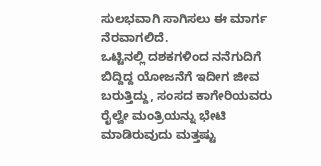ಸುಲಭವಾಗಿ ಸಾಗಿಸಲು ಈ ಮಾರ್ಗ ನೆರವಾಗಲಿದೆ.
ಒಟ್ಟಿನಲ್ಲಿ ದಶಕಗಳಿಂದ ನನೆಗುದಿಗೆ ಬಿದ್ದಿದ್ದ ಯೋಜನೆಗೆ ಇದೀಗ ಜೀವ ಬರುತ್ತಿದ್ದು, ಸಂಸದ ಕಾಗೇರಿಯವರು ರೈಲ್ವೇ ಮಂತ್ರಿಯನ್ನು ಭೇಟಿ ಮಾಡಿರುವುದು ಮತ್ತಷ್ಟು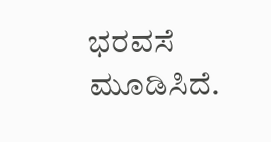ಭರವಸೆ ಮೂಡಿಸಿದೆ.